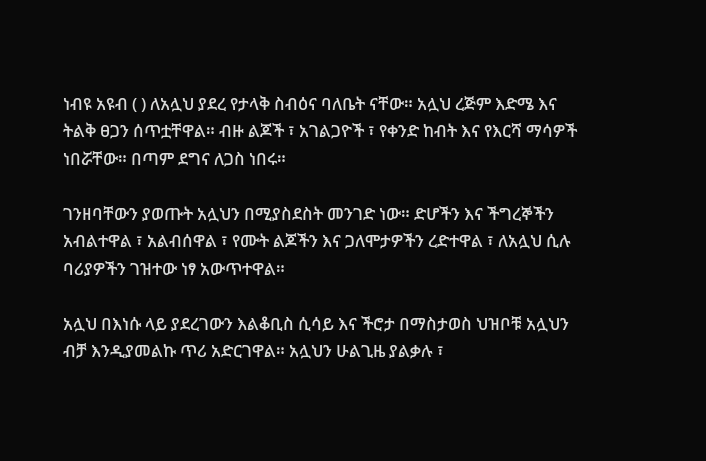ነብዩ አዩብ ( ) ለአሏህ ያደረ የታላቅ ስብዕና ባለቤት ናቸው። አሏህ ረጅም እድሜ እና ትልቅ ፀጋን ሰጥቷቸዋል። ብዙ ልጆች ፣ አገልጋዮች ፣ የቀንድ ከብት እና የእርሻ ማሳዎች ነበሯቸው። በጣም ደግና ለጋስ ነበሩ።

ገንዘባቸውን ያወጡት አሏህን በሚያስደስት መንገድ ነው። ድሆችን እና ችግረኞችን አብልተዋል ፣ አልብሰዋል ፣ የሙት ልጆችን እና ጋለሞታዎችን ረድተዋል ፣ ለአሏህ ሲሉ ባሪያዎችን ገዝተው ነፃ አውጥተዋል።

አሏህ በእነሱ ላይ ያደረገውን እልቆቢስ ሲሳይ እና ችሮታ በማስታወስ ህዝቦቹ አሏህን ብቻ እንዲያመልኩ ጥሪ አድርገዋል። አሏህን ሁልጊዜ ያልቃሉ ፣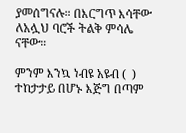ያመሰግናሉ። በእርግጥ እሳቸው ለአሏህ ባሮች ትልቅ ምሳሌ ናቸው።

ምንም እንኳ ነብዩ አዩብ (  ) ተከታታይ በሆኑ እጅግ በጣም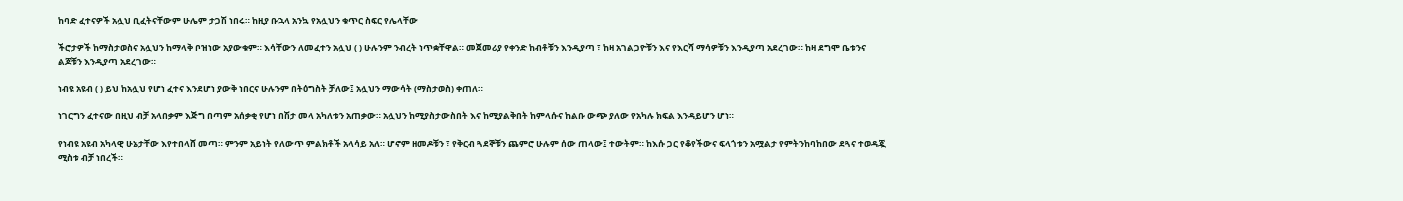ከባድ ፈተናዎች አሏህ ቢፈትናቸውም ሁሌም ታጋሽ ነበሩ። ከዚያ ቡኋላ አንኳ የአሏህን ቁጥር ስፍር የሌላቸው

ችሮታዎች ከማስታወስና አሏህን ከማላቅ ቦዝነው አያውቁም። እሳቸውን ለመፈተን አሏህ ( ) ሁሉንም ንብረት ነጥቋቸዋል። መጀመሪያ የቀንድ ከብቶቹን እንዲያጣ ፣ ከዛ አገልጋዮቹን እና የእርሻ ማሳዎቹን እንዲያጣ አደረገው። ከዛ ደግሞ ቤቱንና ልጆቹን እንዲያጣ አደረገው።

ነብዩ አዩብ ( ) ይህ ከአሏህ የሆነ ፈተና እንደሆነ ያውቅ ነበርና ሁሉንም በትዕግስት ቻለው፤ አሏህን ማውሳት (ማስታወስ) ቀጠለ።

ነገርግን ፈተናው በዚህ ብቻ አላበቃም እጅግ በጣም አሰቃቂ የሆነ በሽታ መላ አካለቱን አጠቃው። አሏህን ከሚያስታውስበት እና ከሚያልቅበት ከምላሱና ከልቡ ውጭ ያለው የአካሉ ክፍል እንዳይሆን ሆነ።

የነብዩ አዩብ አካላዊ ሁኔታቸው እየተበላሸ መጣ። ምንም አይነት የለውጥ ምልክቶች አላሳይ አለ። ሆኖም ዘመዶቹን ፣ የቅርብ ጓደኞቹን ጨምሮ ሁሉም ሰው ጠላው፤ ተውትም። ከእሱ ጋር የቆየችውና ፍላጎቱን አሟልታ የምትንከባከበው ደጓና ተወዳጇ ሚስቱ ብቻ ነበረች።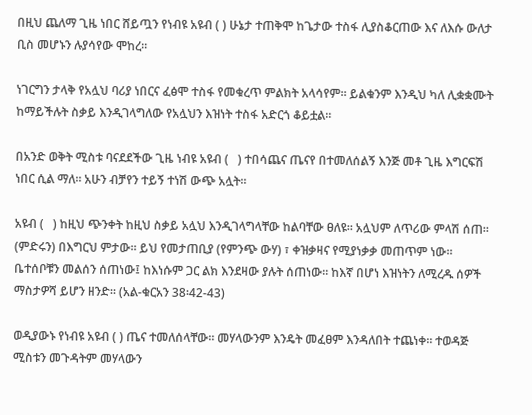በዚህ ጨለማ ጊዜ ነበር ሸይጧን የነብዩ አዩብ ( ) ሁኔታ ተጠቅሞ ከጌታው ተስፋ ሊያስቆርጠው እና ለእሱ ውለታ ቢስ መሆኑን ሉያሳየው ሞከረ።

ነገርግን ታላቅ የአሏህ ባሪያ ነበርና ፈፅሞ ተስፋ የመቁረጥ ምልክት አላሳየም። ይልቁንም እንዲህ ካለ ሊቋቋሙት ከማይችሉት ስቃይ እንዲገላግለው የአሏህን እዝነት ተስፋ አድርጎ ቆይቷል።

በአንድ ወቅት ሚስቱ ባናደደችው ጊዜ ነብዩ አዩብ (   ) ተበሳጨና ጤናየ በተመለሰልኝ እንጅ መቶ ጊዜ እግርፍሽ ነበር ሲል ማለ። አሁን ብቻየን ተይኝ ተነሽ ውጭ አሏት።

አዩብ (   ) ከዚህ ጭንቀት ከዚህ ስቃይ አሏህ እንዲገላግላቸው ከልባቸው ፀለዩ። አሏህም ለጥሪው ምላሽ ሰጠ። (ምድሩን) በእግርህ ምታው። ይህ የመታጠቢያ (የምንጭ ውሃ) ፣ ቀዝቃዛና የሚያነቃቃ መጠጥም ነው። ቤተሰቦቹን መልሰን ሰጠነው፤ ከእነሱም ጋር ልክ እንደዛው ያሉት ሰጠነው። ከእኛ በሆነ እዝነትን ለሚረዱ ሰዎች ማስታዎሻ ይሆን ዘንድ። (አል-ቁርአን 38፡42-43)

ወዲያውኑ የነብዩ አዩብ ( ) ጤና ተመለሰላቸው። መሃላውንም እንዴት መፈፀም እንዳለበት ተጨነቀ። ተወዳጅ ሚስቱን መጉዳትም መሃላውን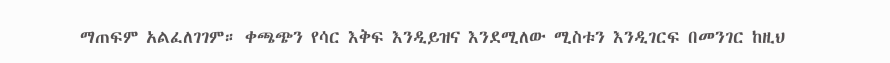ማጠፍም አልፈለገገም። ቀጫጭን የሳር እቅፍ እንዲይዝና እንደሚለው ሚስቱን እንዲገርፍ በመንገር ከዚህ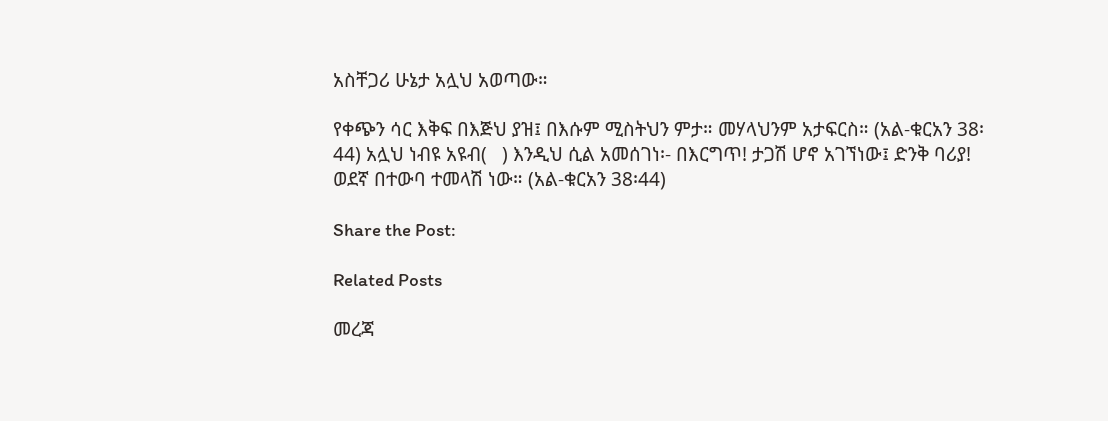አስቸጋሪ ሁኔታ አሏህ አወጣው።

የቀጭን ሳር እቅፍ በእጅህ ያዝ፤ በእሱም ሚስትህን ምታ። መሃላህንም አታፍርስ። (አል-ቁርአን 38፡44) አሏህ ነብዩ አዩብ(   ) እንዲህ ሲል አመሰገነ፡- በእርግጥ! ታጋሽ ሆኖ አገኘነው፤ ድንቅ ባሪያ! ወደኛ በተውባ ተመላሽ ነው። (አል-ቁርአን 38፡44)

Share the Post:

Related Posts

መረጃ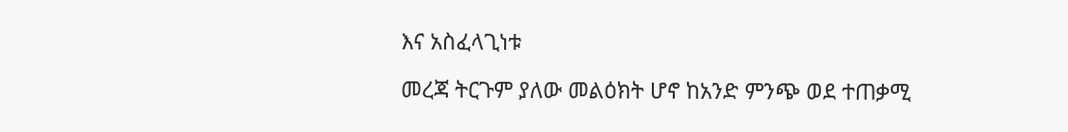እና አስፈላጊነቱ

መረጃ ትርጉም ያለው መልዕክት ሆኖ ከአንድ ምንጭ ወደ ተጠቃሚ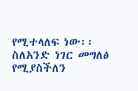የሚተላለፍ ነው፡፡ ስለአንድ ነገር መግለፅ የሚያስችለን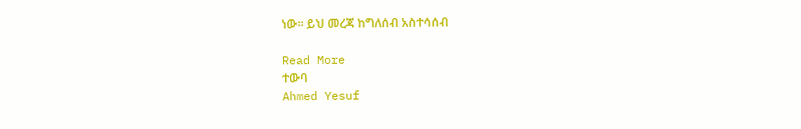ነው፡፡ ይህ መረጃ ከግለሰብ አስተሳሰብ

Read More
ተውባ
Ahmed Yesuf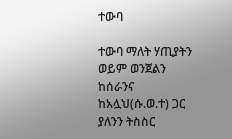ተውባ

ተውባ ማለት ሃጢያትን ወይም ወንጀልን ከሰራንና ከአሏህ(ሱ.ወ.ተ) ጋር ያለንን ትስስር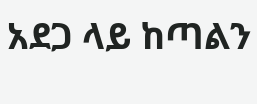አደጋ ላይ ከጣልን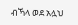ብኻላ ወደ አሏህ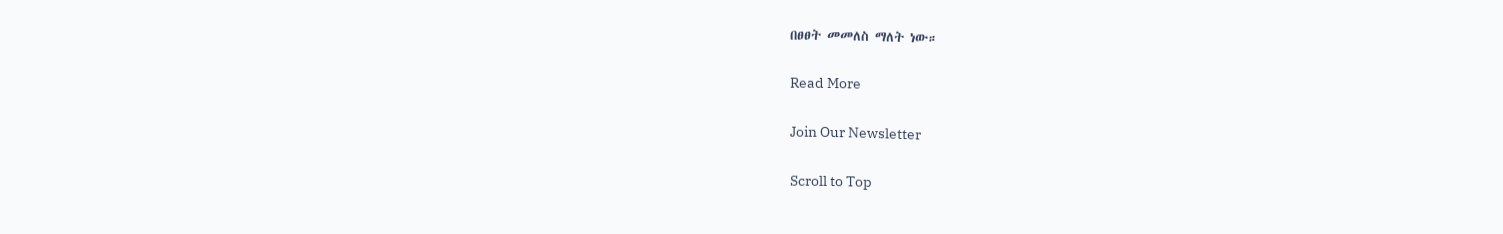በፀፀት መመለስ ማለት ነው።

Read More

Join Our Newsletter

Scroll to Top